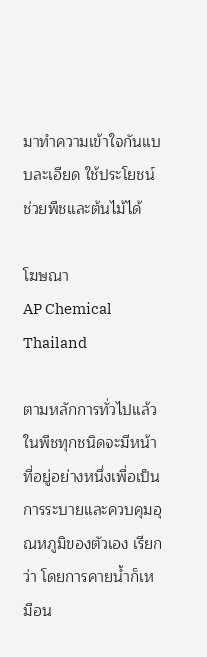มาทำความเข้าใจกันแบบละเอียด ใช้ประโยชน์ ช่วยพืชและต้นไม้ได้

โฆษณา
AP Chemical Thailand

ตามหลักการทั่วไปแล้วในพืชทุกชนิดจะมีหน้าที่อยู่อย่างหนึ่งเพื่อเป็นการระบายและควบคุมอุณหภูมิของตัวเอง เรียกว่า โดยการคายน้ำก็เหมือน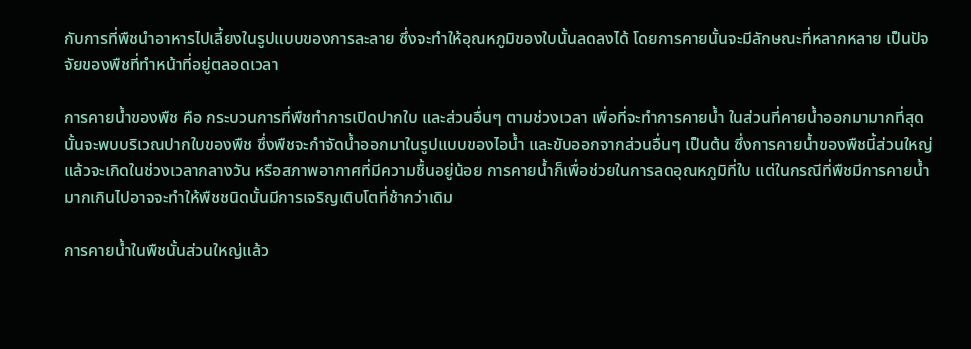กับการที่พืชนำอาหารไปเลี้ยงในรูปแบบของการละลาย ซึ่งจะทำให้อุณหภูมิของใบนั้นลดลงได้ โดยการคายนั้นจะมีลักษณะที่หลากหลาย เป็นปัจจัยของพืชที่ทำหน้าที่อยู่ตลอดเวลา

การคายน้ำของพืช คือ กระบวนการที่พืชทำการเปิดปากใบ และส่วนอื่นๆ ตามช่วงเวลา เพื่อที่จะทำการคายน้ำ ในส่วนที่คายน้ำออกมามากที่สุดนั้นจะพบบริเวณปากใบของพืช ซึ่งพืชจะกำจัดน้ำออกมาในรูปแบบของไอน้ำ และขับออกจากส่วนอื่นๆ เป็นต้น ซึ่งการคายน้ำของพืชนี้ส่วนใหญ่แล้วจะเกิดในช่วงเวลากลางวัน หรือสภาพอากาศที่มีความชื้นอยู่น้อย การคายน้ำก็เพื่อช่วยในการลดอุณหภูมิที่ใบ แต่ในกรณีที่พืชมีการคายน้ำมากเกินไปอาจจะทำให้พืชชนิดนั้นมีการเจริญเติบโตที่ช้ากว่าเดิม

การคายน้ำในพืชนั้นส่วนใหญ่แล้ว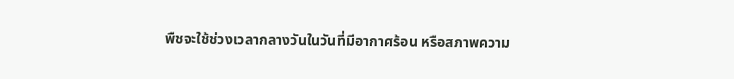พืชจะใช้ช่วงเวลากลางวันในวันที่มีอากาศร้อน หรือสภาพความ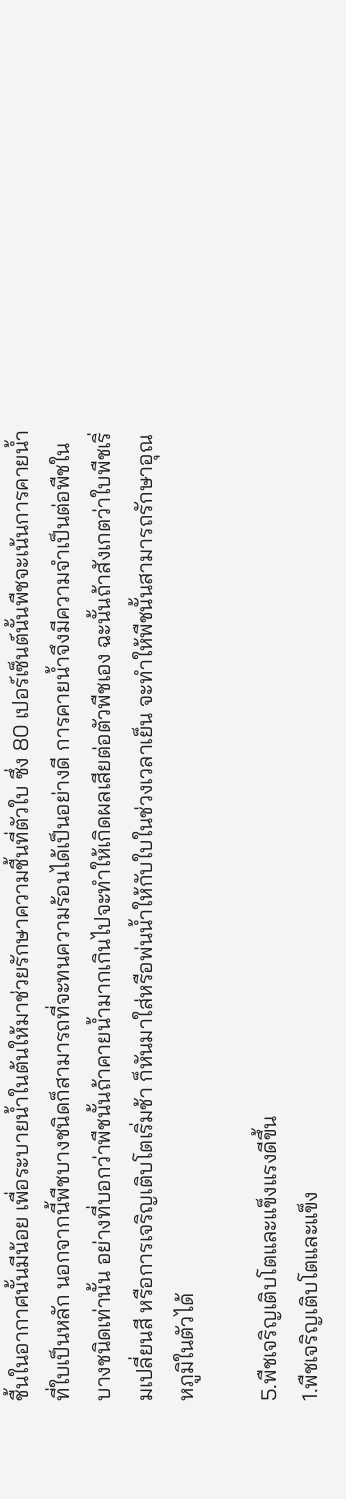ชื้นในอากาศนั้นมีน้อย เพื่อระบายน้ำในต้นให้มาช่วยรักษาความชื้นที่ตัวใบ ซึ่ง 80 เปอร์เซ็นต์นั้นพืชจะเน้นการคายน้ำที่ใบเป็นหลัก นอกจากนี้พืชบางชนิดก็สามารถที่จะทนความร้อนได้เป็นอย่างดี การคายน้ำจึงมีความจำเป็นต่อพืชในบางชนิดเท่านั้น อย่างที่บอกว่าพืชนั้นถ้าคายน้ำมากเกินไปจะทำให้เกิดผลเสียต่อตัวพืชเอง ฉะนั้นถ้าสังเกตว่าใบพืชเริ่มเปลี่ยนสี หรือการเจริญเติบโตเริ่มช้า ก็หันมาใส่หรือพ่นน้ำให้กับใบในช่วงเวลาเย็น จะทำให้พืชนั้นสามารถรักษาอุณหภูมิในตัวได้

5.พืชเจริญเติบโตและแข็งแรงดีขึ้น
1.พืชเจริญเติบโตและแข็ง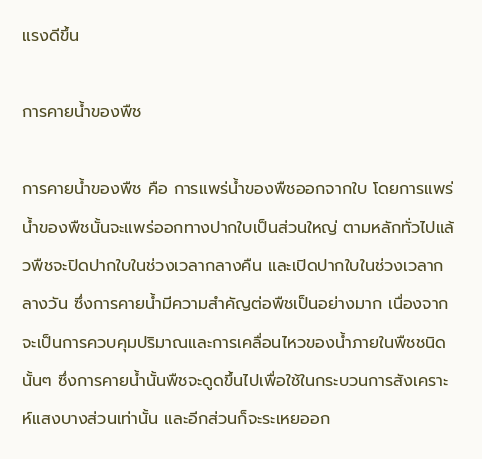แรงดีขึ้น

การคายน้ำของพืช

การคายน้ำของพืช คือ การแพร่น้ำของพืชออกจากใบ โดยการแพร่น้ำของพืชนั้นจะแพร่ออกทางปากใบเป็นส่วนใหญ่ ตามหลักทั่วไปแล้วพืชจะปิดปากใบในช่วงเวลากลางคืน และเปิดปากใบในช่วงเวลากลางวัน ซึ่งการคายน้ำมีความสำคัญต่อพืชเป็นอย่างมาก เนื่องจากจะเป็นการควบคุมปริมาณและการเคลื่อนไหวของน้ำภายในพืชชนิดนั้นๆ ซึ่งการคายน้ำนั้นพืชจะดูดขึ้นไปเพื่อใช้ในกระบวนการสังเคราะห์แสงบางส่วนเท่านั้น และอีกส่วนก็จะระเหยออก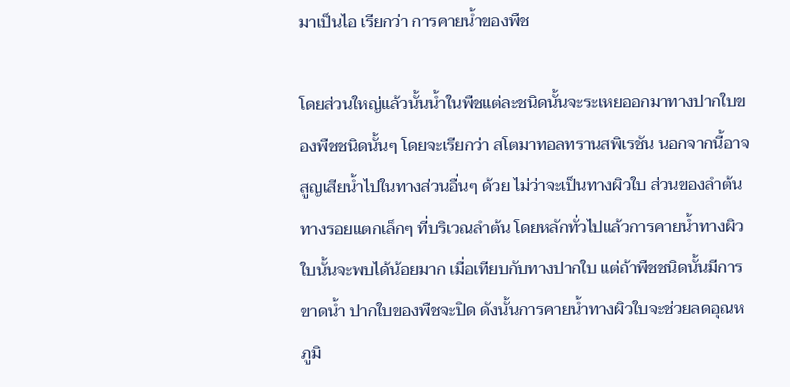มาเป็นไอ เรียกว่า การคายน้ำของพืช

โดยส่วนใหญ่แล้วนั้นน้ำในพืชแต่ละชนิดนั้นจะระเหยออกมาทางปากใบของพืชชนิดนั้นๆ โดยจะเรียกว่า สโตมาทอลทรานสพิเรชัน นอกจากนี้อาจสูญเสียน้ำไปในทางส่วนอื่นๆ ด้วย ไม่ว่าจะเป็นทางผิวใบ ส่วนของลำต้น ทางรอยแตกเล็กๆ ที่บริเวณลำต้น โดยหลักทั่วไปแล้วการคายน้ำทางผิวใบนั้นจะพบได้น้อยมาก เมื่อเทียบกับทางปากใบ แต่ถ้าพืชชนิดนั้นมีการขาดน้ำ ปากใบของพืชจะปิด ดังนั้นการคายน้ำทางผิวใบจะช่วยลดอุณหภูมิ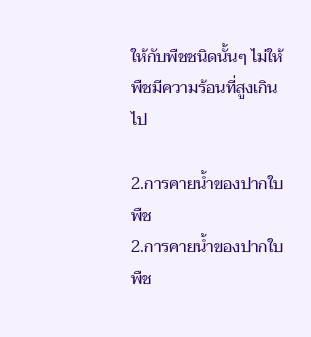ให้กับพืชชนิดนั้นๆ ไม่ให้พืชมีความร้อนที่สูงเกินไป

2.การคายน้ำของปากใบพืช
2.การคายน้ำของปากใบพืช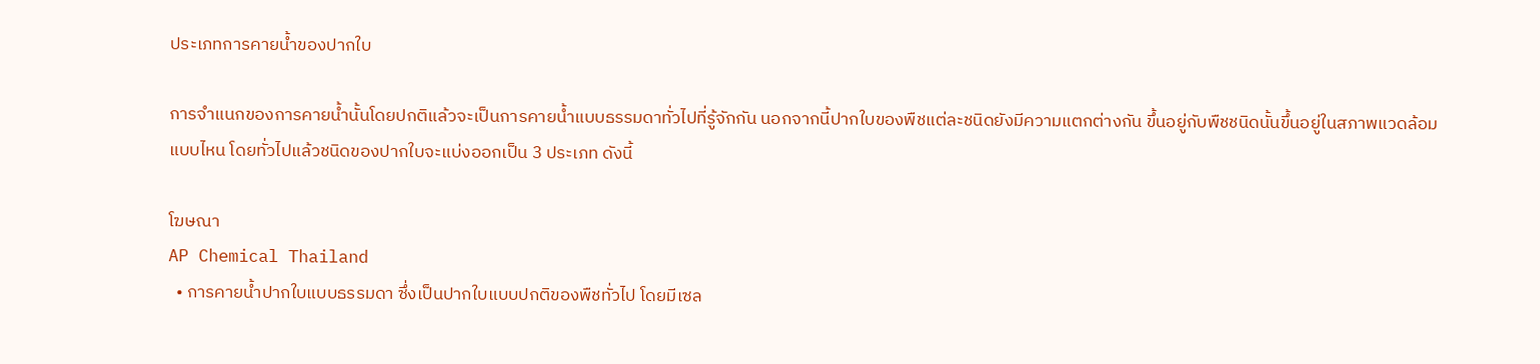ประเภทการคายน้ำของปากใบ

การจำแนกของการคายน้ำนั้นโดยปกติแล้วจะเป็นการคายน้ำแบบธรรมดาทั่วไปที่รู้จักกัน นอกจากนี้ปากใบของพืชแต่ละชนิดยังมีความแตกต่างกัน ขึ้นอยู่กับพืชชนิดนั้นขึ้นอยู่ในสภาพแวดล้อมแบบไหน โดยทั่วไปแล้วชนิดของปากใบจะแบ่งออกเป็น 3 ประเภท ดังนี้

โฆษณา
AP Chemical Thailand
  • การคายน้ำปากใบแบบธรรมดา ซึ่งเป็นปากใบแบบปกติของพืชทั่วไป โดยมีเซล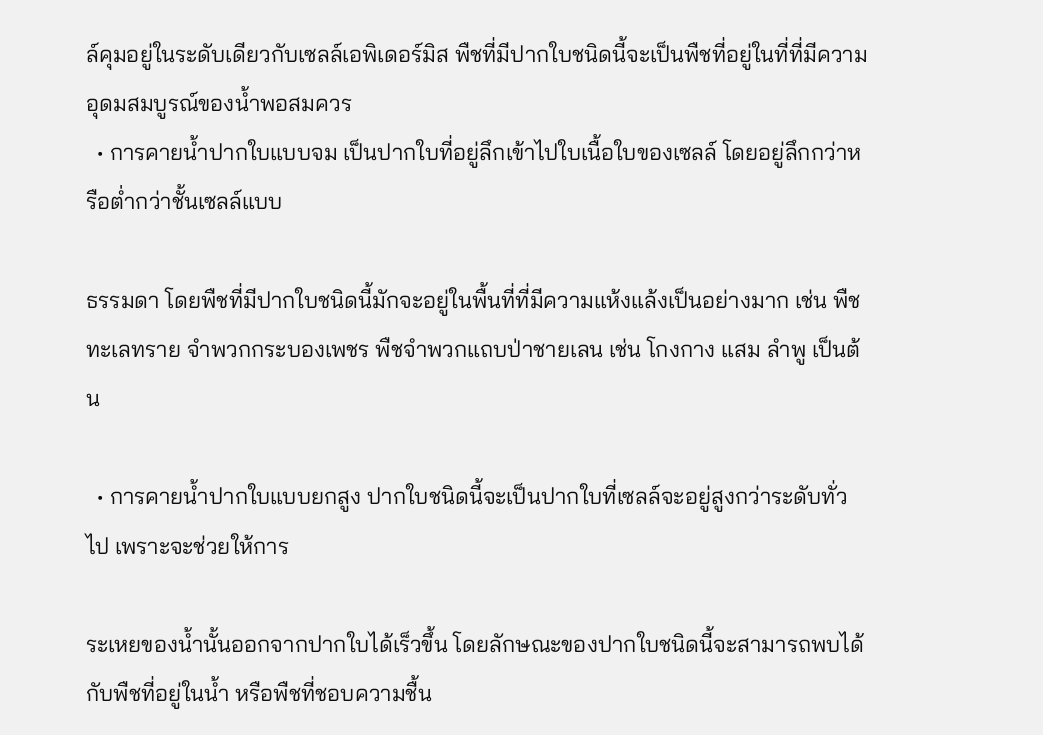ล์คุมอยู่ในระดับเดียวกับเซลล์เอพิเดอร์มิส พืชที่มีปากใบชนิดนี้จะเป็นพืชที่อยู่ในที่ที่มีความอุดมสมบูรณ์ของน้ำพอสมควร
  • การคายน้ำปากใบแบบจม เป็นปากใบที่อยู่ลึกเข้าไปใบเนื้อใบของเซลล์ โดยอยู่ลึกกว่าหรือต่ำกว่าชั้นเซลล์แบบ

ธรรมดา โดยพืชที่มีปากใบชนิดนี้มักจะอยู่ในพื้นที่ที่มีความแห้งแล้งเป็นอย่างมาก เช่น พืชทะเลทราย จำพวกกระบองเพชร พืชจำพวกแถบป่าชายเลน เช่น โกงกาง แสม ลำพู เป็นต้น

  • การคายน้ำปากใบแบบยกสูง ปากใบชนิดนี้จะเป็นปากใบที่เซลล์จะอยู่สูงกว่าระดับทั่วไป เพราะจะช่วยให้การ

ระเหยของน้ำนั้นออกจากปากใบได้เร็วขึ้น โดยลักษณะของปากใบชนิดนี้จะสามารถพบได้กับพืชที่อยู่ในน้ำ หรือพืชที่ชอบความชื้น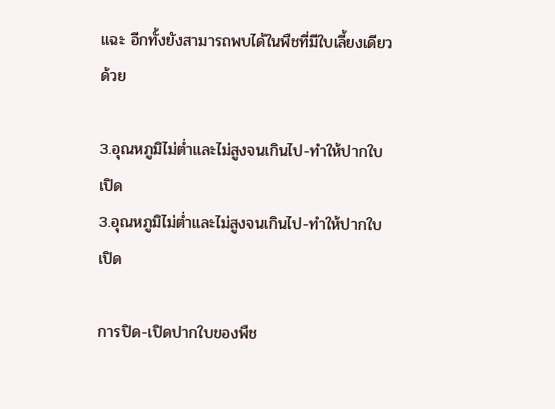แฉะ อีกทั้งยังสามารถพบได้ในพืชที่มีใบเลี้ยงเดียวด้วย

3.อุณหภูมิไม่ต่ำและไม่สูงจนเกินไป-ทำให้ปากใบเปิด
3.อุณหภูมิไม่ต่ำและไม่สูงจนเกินไป-ทำให้ปากใบเปิด

การปิด-เปิดปากใบของพืช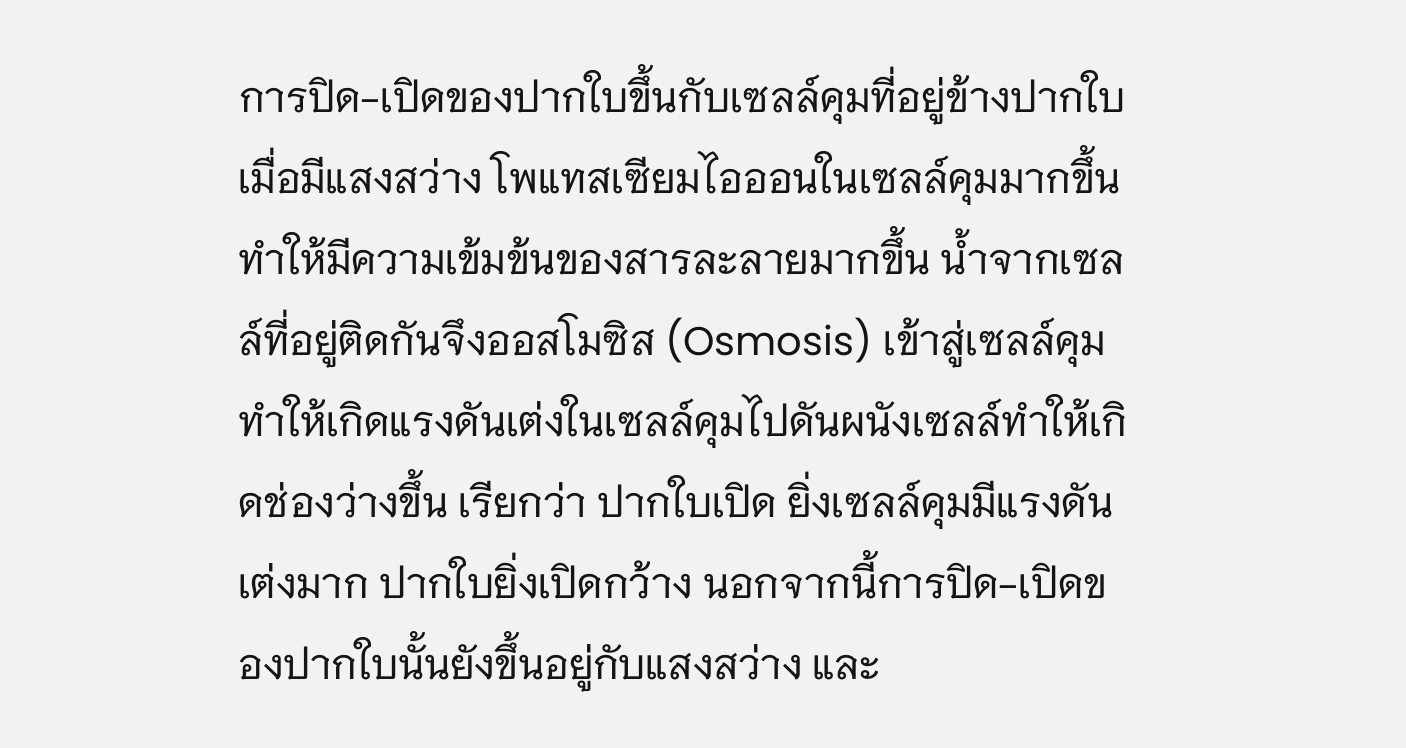การปิด-เปิดของปากใบขึ้นกับเซลล์คุมที่อยู่ข้างปากใบ เมื่อมีแสงสว่าง โพแทสเซียมไอออนในเซลล์คุมมากขึ้น ทำให้มีความเข้มข้นของสารละลายมากขึ้น น้ำจากเซลล์ที่อยู่ติดกันจึงออสโมซิส (Osmosis) เข้าสู่เซลล์คุม ทำให้เกิดแรงดันเต่งในเซลล์คุมไปดันผนังเซลล์ทำให้เกิดช่องว่างขึ้น เรียกว่า ปากใบเปิด ยิ่งเซลล์คุมมีแรงดันเต่งมาก ปากใบยิ่งเปิดกว้าง นอกจากนี้การปิด-เปิดของปากใบนั้นยังขึ้นอยู่กับแสงสว่าง และ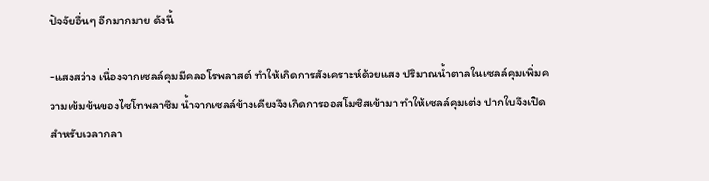ปัจจัยอื่นๆ อีกมากมาย ดังนี้

-แสงสว่าง เนื่องจากเซลล์คุมมีคลอโรพลาสต์ ทำให้เกิดการสังเคราะห์ด้วยแสง ปริมาณน้ำตาลในเซลล์คุมเพิ่มความเข้มข้นของไซโทพลาซึม น้ำจากเซลล์ข้างเคียงจึงเกิดการออสโมซิสเข้ามา ทำให้เซลล์คุมเต่ง ปากใบจึงเปิด สำหรับเวลากลา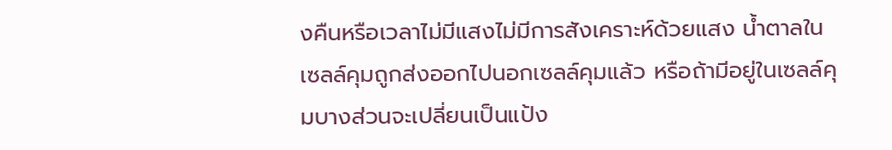งคืนหรือเวลาไม่มีแสงไม่มีการสังเคราะห์ด้วยแสง น้ำตาลในเซลล์คุมถูกส่งออกไปนอกเซลล์คุมแล้ว หรือถ้ามีอยู่ในเซลล์คุมบางส่วนจะเปลี่ยนเป็นแป้ง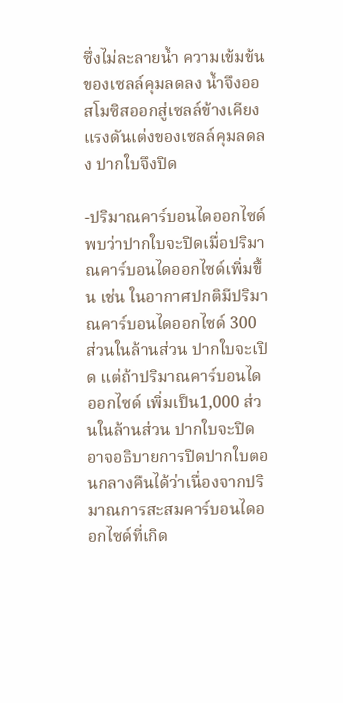ซึ่งไม่ละลายน้ำ ความเข้มข้นของเซลล์คุมลดลง น้ำจึงออสโมซิสออกสู่เซลล์ข้างเคียง แรงดันเต่งของเซลล์คุมลดลง ปากใบจึงปิด

-ปริมาณคาร์บอนไดออกไซด์ พบว่าปากใบจะปิดเมื่อปริมาณคาร์บอนไดออกไซด์เพิ่มขึ้น เช่น ในอากาศปกติมีปริมาณคาร์บอนไดออกไซด์ 300 ส่วนในล้านส่วน ปากใบจะเปิด แต่ถ้าปริมาณคาร์บอนไดออกไซด์ เพิ่มเป็น1,000 ส่วนในล้านส่วน ปากใบจะปิด อาจอธิบายการปิดปากใบตอนกลางคืนได้ว่าเนื่องจากปริมาณการสะสมคาร์บอนไดออกไซด์ที่เกิด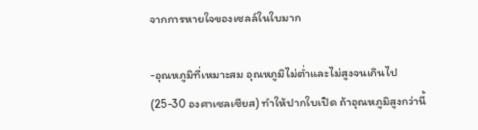จากการหายใจของเซลล์ในใบมาก

-อุณหภูมิที่เหมาะสม อุณหภูมิไม่ต่ำและไม่สูงจนเกินไป (25-30 องศาเซลเซียส) ทำให้ปากใบเปิด ถ้าอุณหภูมิสูงกว่านี้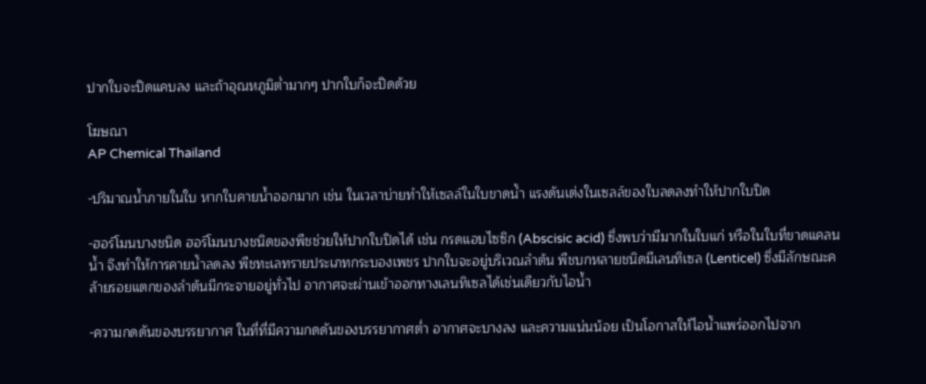ปากใบจะปิดแคบลง และถ้าอุณหภูมิต่ำมากๆ ปากใบก็จะปิดด้วย

โฆษณา
AP Chemical Thailand

-ปริมาณน้ำภายในใบ หากใบคายน้ำออกมาก เช่น ในเวลาบ่ายทำให้เซลล์ในใบขาดน้ำ แรงดันเต่งในเซลล์ของใบลดลงทำให้ปากใบปิด

-ฮอร์โมนบางชนิด ฮอร์โมนบางชนิดของพืชช่วยให้ปากใบปิดได้ เช่น กรดแอบไซซิก (Abscisic acid) ซึ่งพบว่ามีมากในใบแก่ หรือในใบที่ขาดแคลนน้ำ จึงทำให้การคายน้ำลดลง พืชทะเลทรายประเภทกระบองเพชร ปากใบจะอยู่บริเวณลำต้น พืชบกหลายชนิดมีเลนทิเซล (Lenticel) ซึ่งมีลักษณะคล้ายรอยแตกของลำต้นมีกระจายอยู่ทั่วไป อากาศจะผ่านเข้าออกทางเลนทิเซลได้เช่นเดียวกับไอน้ำ

-ความกดดันของบรรยากาศ ในที่ที่มีความกดดันของบรรยากาศต่ำ อากาศจะบางลง และความแน่นน้อย เป็นโอกาสให้ไอน้ำแพร่ออกไปจาก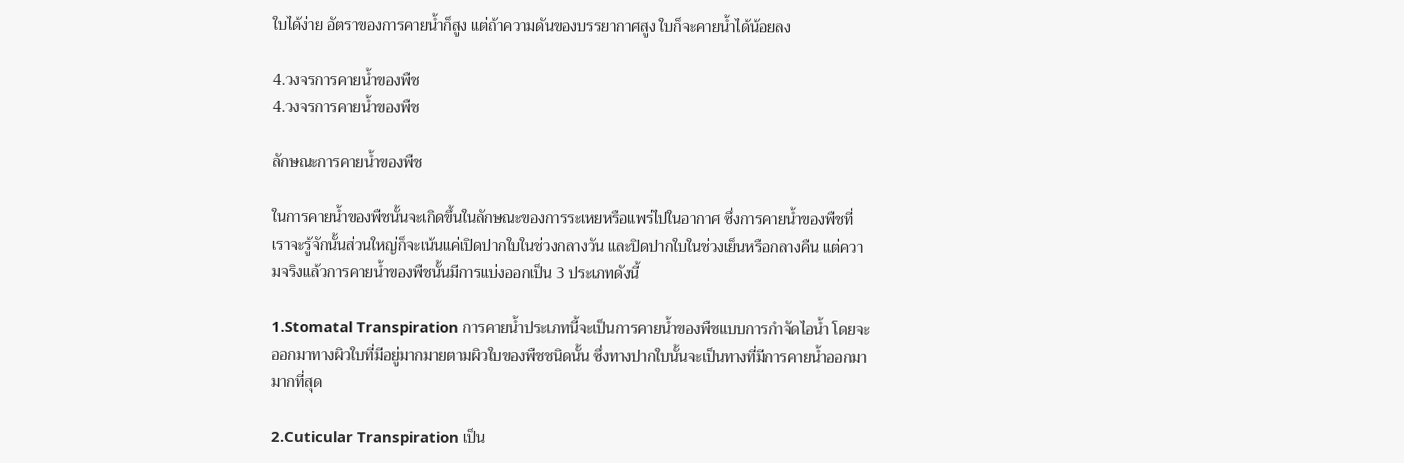ใบได้ง่าย อัตราของการคายน้ำก็สูง แต่ถ้าความดันของบรรยากาศสูง ใบก็จะคายน้ำได้น้อยลง

4.วงจรการคายน้ำของพืช
4.วงจรการคายน้ำของพืช

ลักษณะการคายน้ำของพืช

ในการคายน้ำของพืชนั้นจะเกิดขึ้นในลักษณะของการระเหยหรือแพร่ไปในอากาศ ซึ่งการคายน้ำของพืชที่เราจะรู้จักนั้นส่วนใหญ่ก็จะเน้นแค่เปิดปากใบในช่วงกลางวัน และปิดปากใบในช่วงเย็นหรือกลางคืน แต่ความจริงแล้วการคายน้ำของพืชนั้นมีการแบ่งออกเป็น 3 ประเภทดังนี้

1.Stomatal Transpiration การคายน้ำประเภทนี้จะเป็นการคายน้ำของพืชแบบการกำจัดไอน้ำ โดยจะออกมาทางผิวใบที่มีอยู่มากมายตามผิวใบของพืชชนิดนั้น ซึ่งทางปากใบนั้นจะเป็นทางที่มีการคายน้ำออกมามากที่สุด

2.Cuticular Transpiration เป็น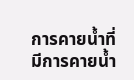การคายน้ำที่มีการคายน้ำ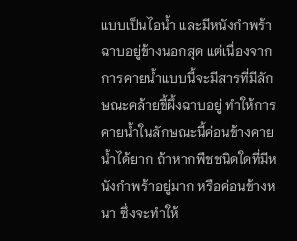แบบเป็นไอน้ำ และมีหนังกำพร้าฉาบอยู่ข้างนอกสุด แต่เนื่องจากการคายน้ำแบบนี้จะมีสารที่มีลักษณะคล้ายขี้ผึ้งฉาบอยู่ ทำให้การคายน้ำในลักษณะนี้ค่อนข้างคายน้ำได้ยาก ถ้าหากพืชชนิดใดที่มีหนังกำพร้าอยู่มาก หรือค่อนข้างหนา ซึ่งจะทำให้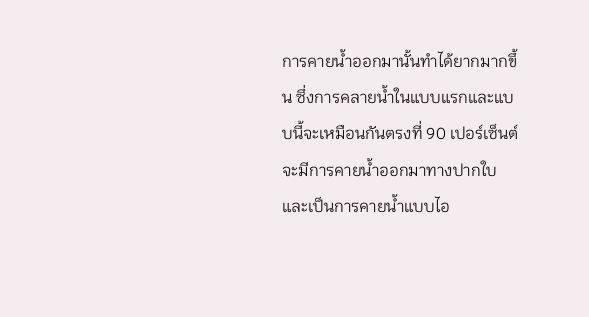การคายน้ำออกมานั้นทำได้ยากมากขึ้น ซึ่งการคลายน้ำในแบบแรกและแบบนี้จะเหมือนกันตรงที่ 90 เปอร์เซ็นต์ จะมีการคายน้ำออกมาทางปากใบ และเป็นการคายน้ำแบบไอ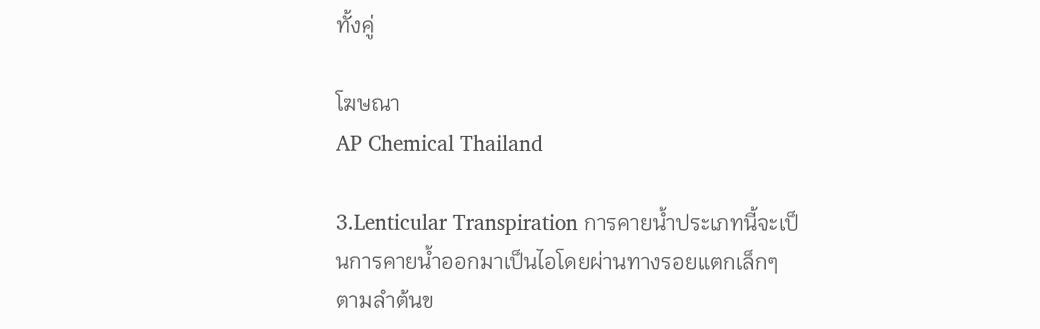ทั้งคู่

โฆษณา
AP Chemical Thailand

3.Lenticular Transpiration การคายน้ำประเภทนี้จะเป็นการคายน้ำออกมาเป็นไอโดยผ่านทางรอยแตกเล็กๆ ตามลำต้นข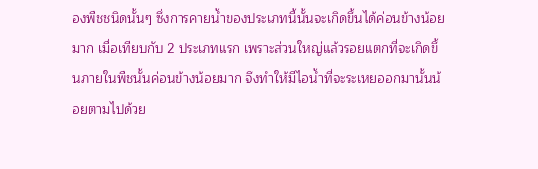องพืชชนิดนั้นๆ ซึ่งการคายน้ำของประเภทนี้นั้นจะเกิดขึ้นได้ค่อนข้างน้อยมาก เมื่อเทียบกับ 2 ประเภทแรก เพราะส่วนใหญ่แล้วรอยแตกที่จะเกิดขึ้นภายในพืชนั้นค่อนข้างน้อยมาก จึงทำให้มีไอน้ำที่จะระเหยออกมานั้นน้อยตามไปด้วย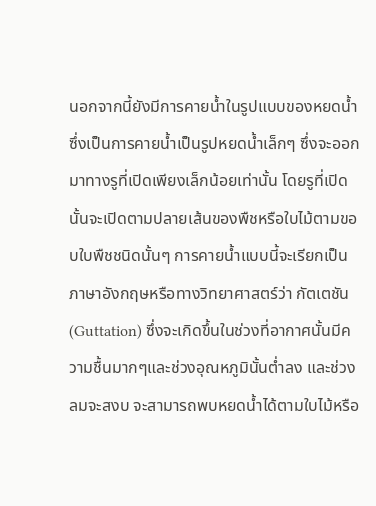นอกจากนี้ยังมีการคายน้ำในรูปแบบของหยดน้ำ ซึ่งเป็นการคายน้ำเป็นรูปหยดน้ำเล็กๆ ซึ่งจะออกมาทางรูที่เปิดเพียงเล็กน้อยเท่านั้น โดยรูที่เปิดนั้นจะเปิดตามปลายเส้นของพืชหรือใบไม้ตามขอบใบพืชชนิดนั้นๆ การคายน้ำแบบนี้จะเรียกเป็นภาษาอังกฤษหรือทางวิทยาศาสตร์ว่า กัตเตชัน (Guttation) ซึ่งจะเกิดขึ้นในช่วงที่อากาศนั้นมีความชื้นมากๆและช่วงอุณหภูมินั้นต่ำลง และช่วงลมจะสงบ จะสามารถพบหยดน้ำได้ตามใบไม้หรือ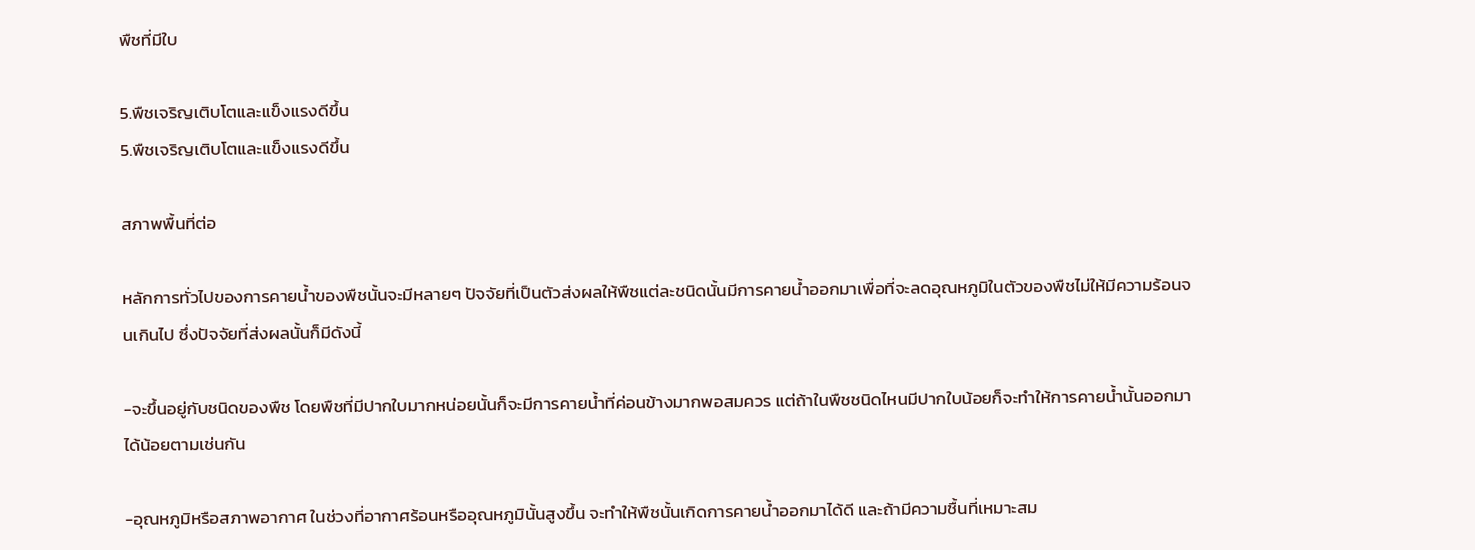พืชที่มีใบ

5.พืชเจริญเติบโตและแข็งแรงดีขึ้น
5.พืชเจริญเติบโตและแข็งแรงดีขึ้น

สภาพพื้นที่ต่อ

หลักการทั่วไปของการคายน้ำของพืชนั้นจะมีหลายๆ ปัจจัยที่เป็นตัวส่งผลให้พืชแต่ละชนิดนั้นมีการคายน้ำออกมาเพื่อที่จะลดอุณหภูมิในตัวของพืชไม่ให้มีความร้อนจนเกินไป ซึ่งปัจจัยที่ส่งผลนั้นก็มีดังนี้

-จะขึ้นอยู่กับชนิดของพืช โดยพืชที่มีปากใบมากหน่อยนั้นก็จะมีการคายน้ำที่ค่อนข้างมากพอสมควร แต่ถ้าในพืชชนิดไหนมีปากใบน้อยก็จะทำให้การคายน้ำนั้นออกมาได้น้อยตามเช่นกัน

-อุณหภูมิหรือสภาพอากาศ ในช่วงที่อากาศร้อนหรืออุณหภูมินั้นสูงขึ้น จะทำให้พืชนั้นเกิดการคายน้ำออกมาได้ดี และถ้ามีความชื้นที่เหมาะสม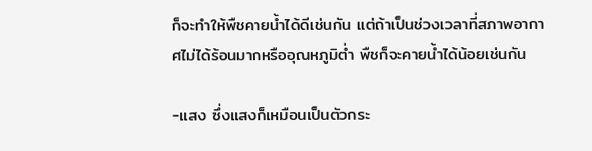ก็จะทำให้พืชคายน้ำได้ดีเช่นกัน แต่ถ้าเป็นช่วงเวลาที่สภาพอากาศไม่ได้ร้อนมากหรืออุณหภูมิต่ำ พืชก็จะคายน้ำได้น้อยเช่นกัน

-แสง ซึ่งแสงก็เหมือนเป็นตัวกระ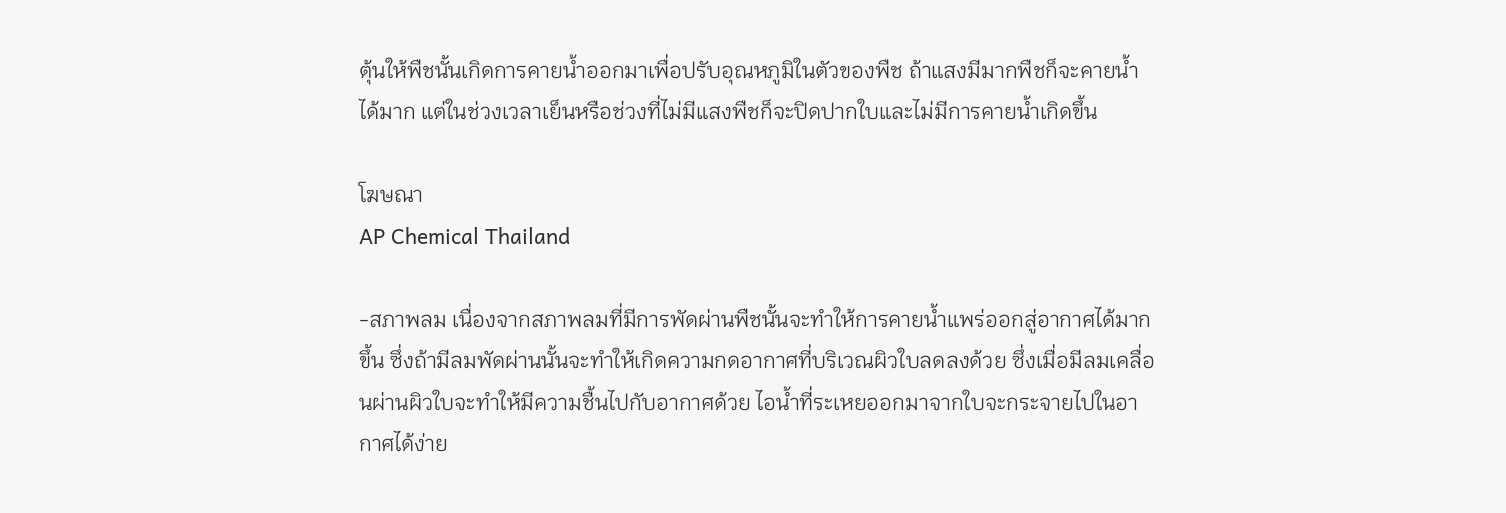ตุ้นให้พืชนั้นเกิดการคายน้ำออกมาเพื่อปรับอุณหภูมิในตัวของพืช ถ้าแสงมีมากพืชก็จะคายน้ำได้มาก แต่ในช่วงเวลาเย็นหรือช่วงที่ไม่มีแสงพืชก็จะปิดปากใบและไม่มีการคายน้ำเกิดขึ้น

โฆษณา
AP Chemical Thailand

-สภาพลม เนื่องจากสภาพลมที่มีการพัดผ่านพืชนั้นจะทำให้การคายน้ำแพร่ออกสู่อากาศได้มากขึ้น ซึ่งถ้ามีลมพัดผ่านนั้นจะทำให้เกิดความกดอากาศที่บริเวณผิวใบลดลงด้วย ซึ่งเมื่อมีลมเคลื่อนผ่านผิวใบจะทำให้มีความชื้นไปกับอากาศด้วย ไอน้ำที่ระเหยออกมาจากใบจะกระจายไปในอากาศได้ง่าย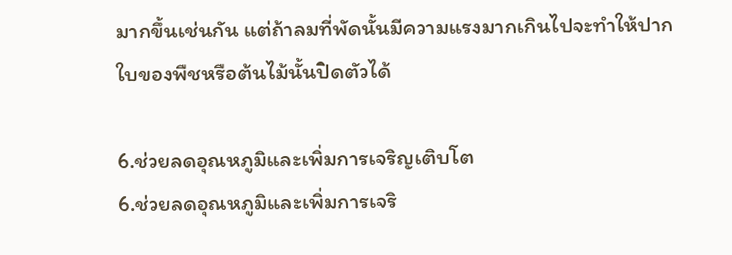มากขึ้นเช่นกัน แต่ถ้าลมที่พัดนั้นมีความแรงมากเกินไปจะทำให้ปากใบของพืชหรือต้นไม้นั้นปิดตัวได้

6.ช่วยลดอุณหภูมิและเพิ่มการเจริญเติบโต
6.ช่วยลดอุณหภูมิและเพิ่มการเจริ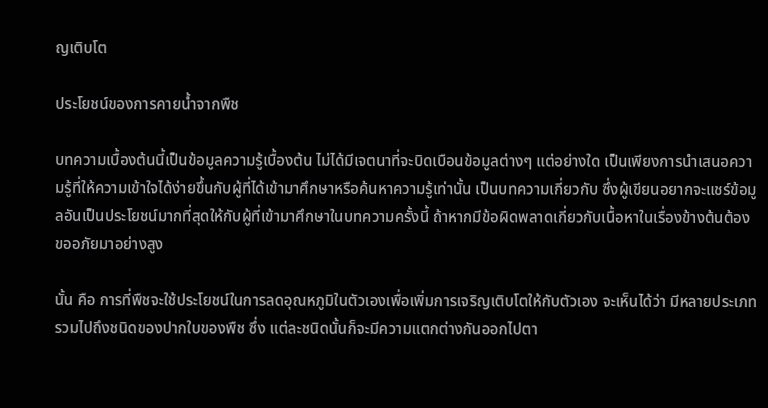ญเติบโต

ประโยชน์ของการคายน้ำจากพืช

บทความเบื้องต้นนี้เป็นข้อมูลความรู้เบื้องต้น ไม่ได้มีเจตนาที่จะบิดเบือนข้อมูลต่างๆ แต่อย่างใด เป็นเพียงการนำเสนอความรู้ที่ให้ความเข้าใจได้ง่ายขึ้นกับผู้ที่ได้เข้ามาศึกษาหรือค้นหาความรู้เท่านั้น เป็นบทความเกี่ยวกับ ซึ่งผู้เขียนอยากจะแชร์ข้อมูลอันเป็นประโยชน์มากที่สุดให้กับผู้ที่เข้ามาศึกษาในบทความครั้งนี้ ถ้าหากมีข้อผิดพลาดเกี่ยวกับเนื้อหาในเรื่องข้างต้นต้องขออภัยมาอย่างสูง

นั้น คือ การที่พืชจะใช้ประโยชน์ในการลดอุณหภูมิในตัวเองเพื่อเพิ่มการเจริญเติบโตให้กับตัวเอง จะเห็นได้ว่า มีหลายประเภท รวมไปถึงชนิดของปากใบของพืช ซึ่ง แต่ละชนิดนั้นก็จะมีความแตกต่างกันออกไปตา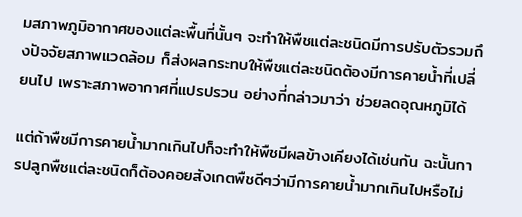มสภาพภูมิอากาศของแต่ละพื้นที่นั้นๆ จะทำให้พืชแต่ละชนิดมีการปรับตัวรวมถึงปัจจัยสภาพแวดล้อม ก็ส่งผลกระทบให้พืชแต่ละชนิดต้องมีการคายน้ำที่เปลี่ยนไป เพราะสภาพอากาศที่แปรปรวน อย่างที่กล่าวมาว่า ช่วยลดอุณหภูมิได้

แต่ถ้าพืชมีการคายน้ำมากเกินไปก็จะทำให้พืชมีผลข้างเคียงได้เช่นกัน ฉะนั้นการปลูกพืชแต่ละชนิดก็ต้องคอยสังเกตพืชดีๆว่ามีการคายน้ำมากเกินไปหรือไม่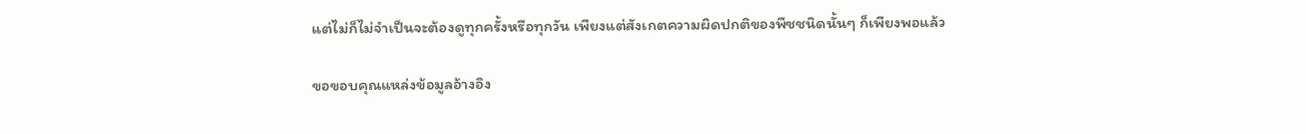แต่ไม่ก็ไม่จำเป็นจะต้องดูทุกครั้งหรือทุกวัน เพียงแต่สังเกตความผิดปกติของพืชชนิดนั้นๆ ก็เพียงพอแล้ว

ขอขอบคุณแหล่งข้อมูลอ้างอิง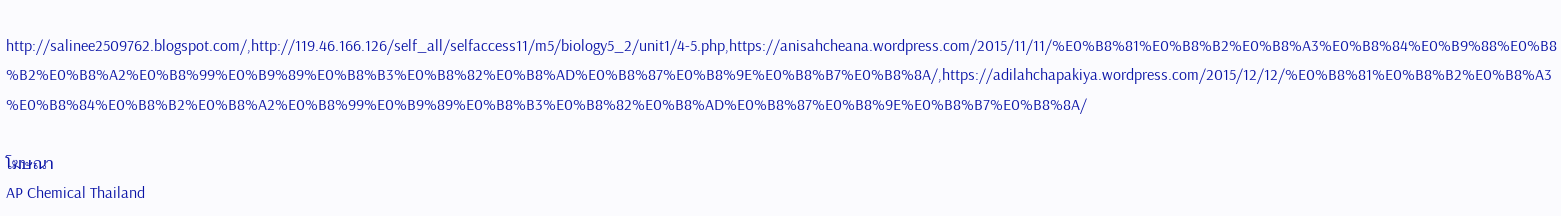http://salinee2509762.blogspot.com/,http://119.46.166.126/self_all/selfaccess11/m5/biology5_2/unit1/4-5.php,https://anisahcheana.wordpress.com/2015/11/11/%E0%B8%81%E0%B8%B2%E0%B8%A3%E0%B8%84%E0%B9%88%E0%B8%B2%E0%B8%A2%E0%B8%99%E0%B9%89%E0%B8%B3%E0%B8%82%E0%B8%AD%E0%B8%87%E0%B8%9E%E0%B8%B7%E0%B8%8A/,https://adilahchapakiya.wordpress.com/2015/12/12/%E0%B8%81%E0%B8%B2%E0%B8%A3%E0%B8%84%E0%B8%B2%E0%B8%A2%E0%B8%99%E0%B9%89%E0%B8%B3%E0%B8%82%E0%B8%AD%E0%B8%87%E0%B8%9E%E0%B8%B7%E0%B8%8A/

โฆษณา
AP Chemical Thailand